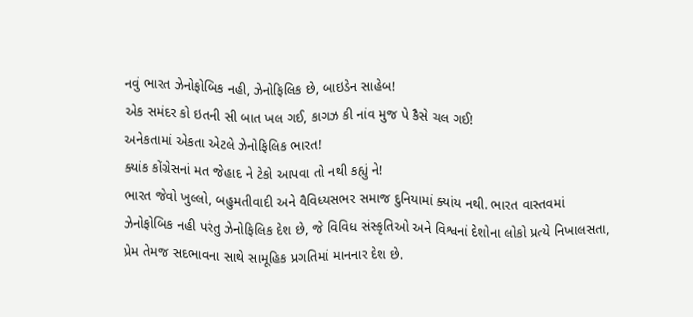નવું ભારત ઝેનોફોબિક નહી, ઝેનોફિલિક છે, બાઇડેન સાહેબ!
એક સમંદર કો ઇતની સી બાત ખલ ગઈ, કાગઝ કી નાંવ મુજ પે કૈસે ચલ ગઈ!
અનેકતામાં એકતા એટલે ઝેનોફિલિક ભારત!
ક્યાંક કોંગ્રેસનાં મત જેહાદ ને ટેકો આપવા તો નથી કહ્યું ને!
ભારત જેવો ખુલ્લો, બહુમતીવાદી અને વૈવિધ્યસભર સમાજ દુનિયામાં ક્યાંય નથી. ભારત વાસ્તવમાં ઝેનોફોબિક નહી પરંતુ ઝેનોફિલિક દેશ છે, જે વિવિધ સંસ્કૃતિઓ અને વિશ્વનાં દેશોના લોકો પ્રત્યે નિખાલસતા, પ્રેમ તેમજ સદભાવના સાથે સામૂહિક પ્રગતિમાં માનનાર દેશ છે.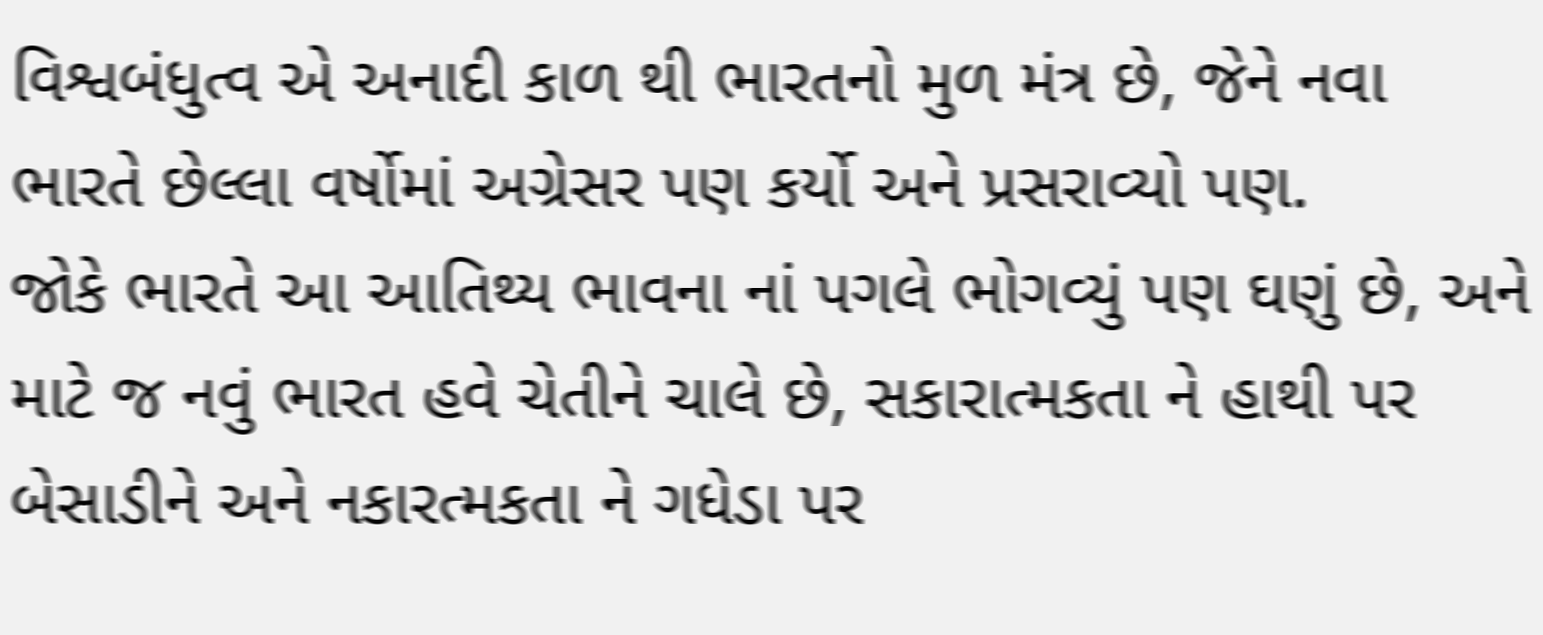વિશ્વબંધુત્વ એ અનાદી કાળ થી ભારતનો મુળ મંત્ર છે, જેને નવા ભારતે છેલ્લા વર્ષોમાં અગ્રેસર પણ કર્યો અને પ્રસરાવ્યો પણ.
જોકે ભારતે આ આતિથ્ય ભાવના નાં પગલે ભોગવ્યું પણ ઘણું છે, અને માટે જ નવું ભારત હવે ચેતીને ચાલે છે, સકારાત્મકતા ને હાથી પર બેસાડીને અને નકારત્મકતા ને ગધેડા પર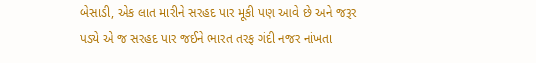બેસાડી, એક લાત મારીને સરહદ પાર મૂકી પણ આવે છે અને જરૂર પડ્યે એ જ સરહદ પાર જઈને ભારત તરફ ગંદી નજર નાંખતા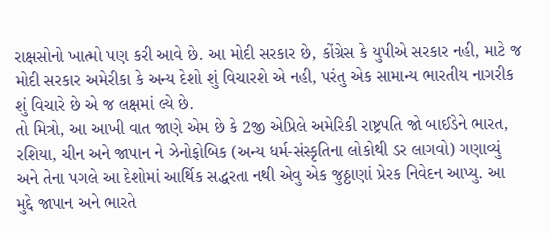રાક્ષસોનો ખાત્મો પણ કરી આવે છે. આ મોદી સરકાર છે, કોંગ્રેસ કે યુપીએ સરકાર નહી, માટે જ મોદી સરકાર અમેરીકા કે અન્ય દેશો શું વિચારશે એ નહી, પરંતુ એક સામાન્ય ભારતીય નાગરીક શું વિચારે છે એ જ લક્ષમાં લ્યે છે.
તો મિત્રો, આ આખી વાત જાણે એમ છે કે 2જી એપ્રિલે અમેરિકી રાષ્ટ્રપતિ જો બાઈડેને ભારત, રશિયા, ચીન અને જાપાન ને ઝેનોફોબિક (અન્ય ધર્મ-સંસ્કૃતિના લોકોથી ડર લાગવો) ગણાવ્યું અને તેના પગલે આ દેશોમાં આર્થિક સદ્ધરતા નથી એવુ એક જુઠ્ઠાણાં પ્રેરક નિવેદન આપ્યુ. આ મુદ્દે જાપાન અને ભારતે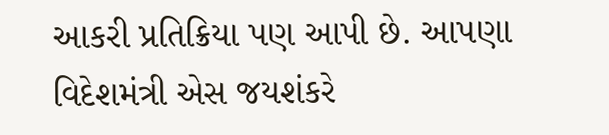આકરી પ્રતિક્રિયા પણ આપી છે. આપણા વિદેશમંત્રી એસ જયશંકરે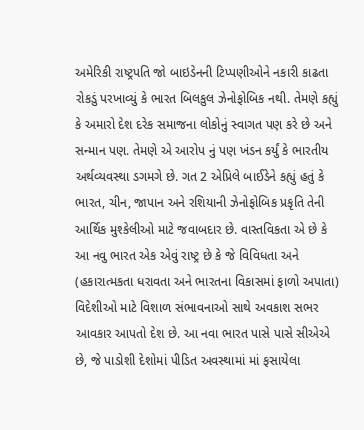અમેરિકી રાષ્ટ્રપતિ જો બાઇડેનની ટિપ્પણીઓને નકારી કાઢતા રોકડું પરખાવ્યું કે ભારત બિલકુલ ઝેનોફોબિક નથી. તેમણે કહ્યું કે અમારો દેશ દરેક સમાજના લોકોનું સ્વાગત પણ કરે છે અને સન્માન પણ. તેમણે એ આરોપ નું પણ ખંડન કર્યું કે ભારતીય અર્થવ્યવસ્થા ડગમગે છે. ગત 2 એપ્રિલે બાઈડેને કહ્યું હતું કે ભારત, ચીન, જાપાન અને રશિયાની ઝેનોફોબિક પ્રકૃતિ તેની આર્થિક મુશ્કેલીઓ માટે જવાબદાર છે. વાસ્તવિકતા એ છે કે આ નવુ ભારત એક એવું રાષ્ટ્ર છે કે જે વિવિધતા અને (હકારાત્મકતા ધરાવતા અને ભારતના વિકાસમાં ફાળો અપાતા) વિદેશીઓ માટે વિશાળ સંભાવનાઓ સાથે અવકાશ સભર આવકાર આપતો દેશ છે. આ નવા ભારત પાસે પાસે સીએએ છે, જે પાડોશી દેશોમાં પીડિત અવસ્થામાં માં ફસાયેલા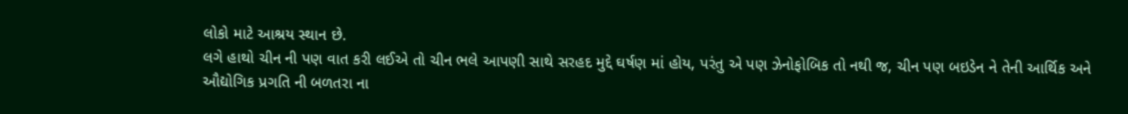લોકો માટે આશ્રય સ્થાન છે.
લગે હાથો ચીન ની પણ વાત કરી લઈએ તો ચીન ભલે આપણી સાથે સરહદ મુદ્દે ઘર્ષણ માં હોય, પરંતુ એ પણ ઝેનોફોબિક તો નથી જ, ચીન પણ બઇડેન ને તેની આર્થિક અને ઔદ્યોગિક પ્રગતિ ની બળતરા ના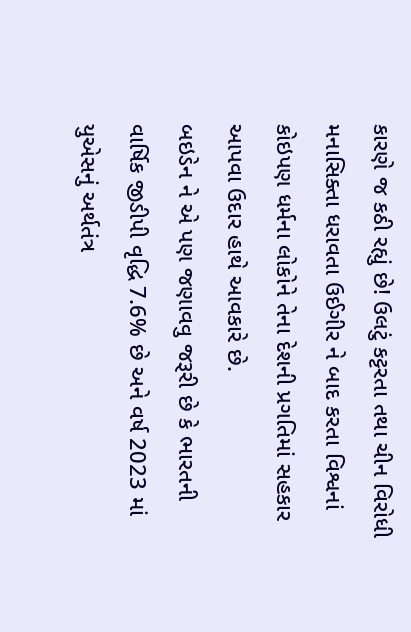કારણે જ કઠી રહ્યું છે! ઉલટું કટ્ટરતા તથા ચીન વિરોધી મનાસિક્તા ધરાવતા ઉઈગીર ને બાદ કરતા વિશ્વનાં કોઇપણ ધર્મના લોકોને તેના દેશની પ્રગતિમાં સહકાર આપવા ઉદાર હાથે આવકારે છે.
બઇડેન ને એ પણ જણાવવુ જરૂરી છે કે ભારતની વાર્ષિક જીડીપી વૃદ્ધિ 7.6% છે અને વર્ષ 2023 માં યુએસનું અર્થતંત્ર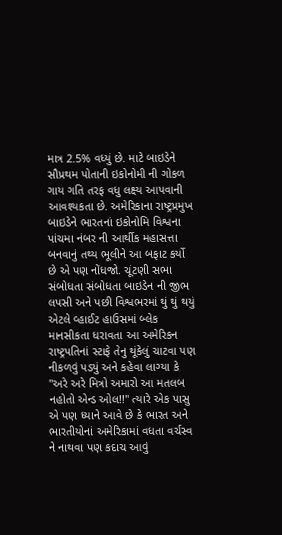માત્ર 2.5% વધ્યું છે. માટે બાઇડેને સૌપ્રથમ પોતાની ઇકોનોમી ની ગોકળ ગાય ગતિ તરફ વધુ લક્ષ્ય આપવાની આવશ્યકતા છે. અમેરિકાના રાષ્ટ્રપ્રમુખ બાઇડેને ભારતનાં ઇકોનોમિ વિશ્વના પાંચમા નંબર ની આર્થીક મહાસત્તા બનવાનું તથ્ય ભૂલીને આ બફાટ કર્યો છે એ પણ નોંધજો. ચૂંટણી સભા સંબોધતા સંબોધતા બાઇડેન ની જીભ લપસી અને પછી વિશ્વભરમાં થું થું થયું એટલે વ્હાઈટ હાઉસમાં બ્લેક માનસીકતા ધરાવતા આ અમેરિકન રાષ્ટ્રપતિનાં સ્ટાફે તેનુ થૂંકેલું ચાટવા પણ નીકળવું પડ્યું અને કહેવા લાગ્યા કે "અરે અરે મિત્રો અમારો આ મતલબ નહોતો એન્ડ ઓલ!!" ત્યારે એક પાસુ એ પણ ધ્યાને આવે છે કે ભારત અને ભારતીયોનાં અમેરિકામાં વધતા વર્ચસ્વ ને નાથવા પણ કદાચ આવું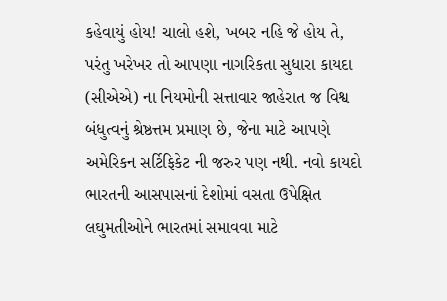કહેવાયું હોય! ચાલો હશે, ખબર નહિ જે હોય તે, પરંતુ ખરેખર તો આપણા નાગરિકતા સુધારા કાયદા (સીએએ) ના નિયમોની સત્તાવાર જાહેરાત જ વિશ્વ બંધુત્વનું શ્રેષ્ઠત્તમ પ્રમાણ છે, જેના માટે આપણે અમેરિકન સર્ટિફિકેટ ની જરુર પણ નથી. નવો કાયદો ભારતની આસપાસનાં દેશોમાં વસતા ઉપેક્ષિત લઘુમતીઓને ભારતમાં સમાવવા માટે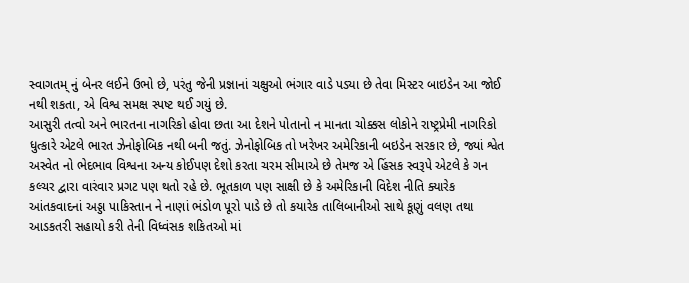સ્વાગતમ્ નું બેનર લઈને ઉભો છે, પરંતુ જેની પ્રજ્ઞાનાં ચક્ષુઓ ભંગાર વાડે પડ્યા છે તેવા મિસ્ટર બાઇડેન આ જોઈ નથી શકતા, એ વિશ્વ સમક્ષ સ્પષ્ટ થઈ ગયું છે.
આસુરી તત્વો અને ભારતના નાગરિકો હોવા છતા આ દેશને પોતાનો ન માનતા ચોક્કસ લોકોને રાષ્ટ્રપ્રેમી નાગરિકો ધુત્કારે એટલે ભારત ઝેનોફોબિક નથી બની જતું. ઝેનોફોબિક તો ખરેખર અમેરિકાની બઇડેન સરકાર છે, જ્યાં શ્વેત અસ્વેત નો ભેદભાવ વિશ્વના અન્ય કોઈપણ દેશો કરતા ચરમ સીમાએ છે તેમજ એ હિંસક સ્વરૂપે એટલે કે ગન કલ્ચર દ્વારા વારંવાર પ્રગટ પણ થતો રહે છે. ભૂતકાળ પણ સાક્ષી છે કે અમેરિકાની વિદેશ નીતિ ક્યારેક આંતકવાદનાં અડ્ડા પાકિસ્તાન ને નાણાં ભંડોળ પૂરો પાડે છે તો કયારેક તાલિબાનીઓ સાથે કૂણું વલણ તથા આડકતરી સહાયો કરી તેની વિધ્વંસક શકિતઓ માં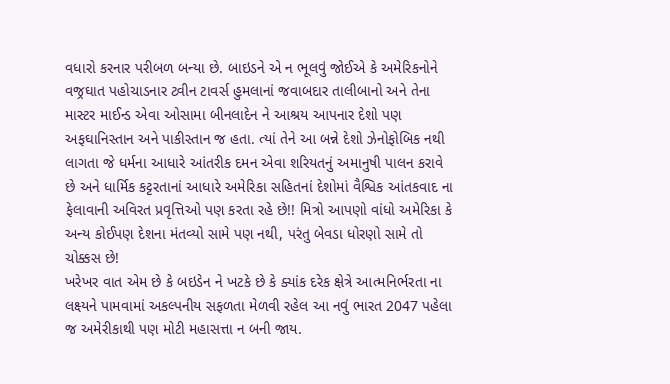વધારો કરનાર પરીબળ બન્યા છે. બાઇડને એ ન ભૂલવું જોઈએ કે અમેરિકનોને વજ્રઘાત પહોચાડનાર ટ્વીન ટાવર્સ હુમલાનાં જવાબદાર તાલીબાનો અને તેના માસ્ટર માઈન્ડ એવા ઓસામા બીનલાદેન ને આશ્રય આપનાર દેશો પણ અફઘાનિસ્તાન અને પાકીસ્તાન જ હતા. ત્યાં તેને આ બન્ને દેશો ઝેનોફોબિક નથી લાગતા જે ધર્મના આધારે આંતરીક દમન એવા શરિયતનું અમાનુષી પાલન કરાવે છે અને ધાર્મિક કટ્ટરતાનાં આધારે અમેરિકા સહિતનાં દેશોમાં વૈશ્વિક આંતકવાદ ના ફેલાવાની અવિરત પ્રવૃત્તિઓ પણ કરતા રહે છે!! મિત્રો આપણો વાંધો અમેરિકા કે અન્ય કોઈપણ દેશના મંતવ્યો સામે પણ નથી, પરંતુ બેવડા ધોરણો સામે તો ચોક્કસ છે!
ખરેખર વાત એમ છે કે બઇડેન ને ખટકે છે કે ક્યાંક દરેક ક્ષેત્રે આત્મનિર્ભરતા ના લક્ષ્યને પામવામાં અકલ્પનીય સફળતા મેળવી રહેલ આ નવું ભારત 2047 પહેલા જ અમેરીકાથી પણ મોટી મહાસત્તા ન બની જાય.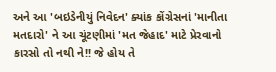અને આ 'બઇડેનીયું નિવેદન' ક્યાંક કોંગ્રેસનાં 'માનીતા મતદારો' ને આ ચૂંટણીમાં 'મત જેહાદ' માટે પ્રેરવાનો કારસો તો નથી ને!! જે હોય તે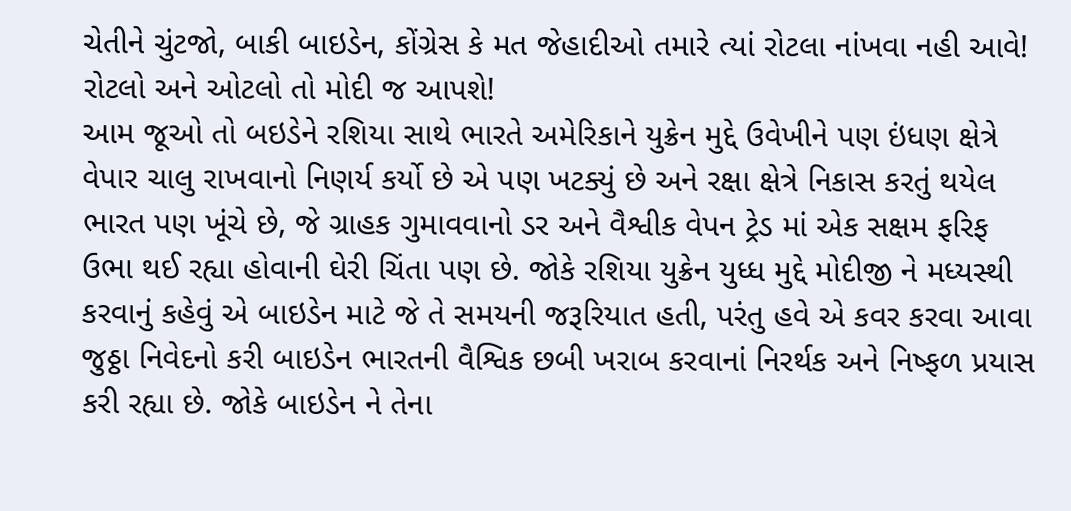ચેતીને ચુંટજો, બાકી બાઇડેન, કોંગ્રેસ કે મત જેહાદીઓ તમારે ત્યાં રોટલા નાંખવા નહી આવે! રોટલો અને ઓટલો તો મોદી જ આપશે!
આમ જૂઓ તો બઇડેને રશિયા સાથે ભારતે અમેરિકાને યુક્રેન મુદ્દે ઉવેખીને પણ ઇંધણ ક્ષેત્રે વેપાર ચાલુ રાખવાનો નિણર્ય કર્યો છે એ પણ ખટક્યું છે અને રક્ષા ક્ષેત્રે નિકાસ કરતું થયેલ ભારત પણ ખૂંચે છે, જે ગ્રાહક ગુમાવવાનો ડર અને વૈશ્વીક વેપન ટ્રેડ માં એક સક્ષમ ફરિફ ઉભા થઈ રહ્યા હોવાની ઘેરી ચિંતા પણ છે. જોકે રશિયા યુક્રેન યુધ્ધ મુદ્દે મોદીજી ને મધ્યસ્થી કરવાનું કહેવું એ બાઇડેન માટે જે તે સમયની જરૂરિયાત હતી, પરંતુ હવે એ કવર કરવા આવા જુઠ્ઠા નિવેદનો કરી બાઇડેન ભારતની વૈશ્વિક છબી ખરાબ કરવાનાં નિરર્થક અને નિષ્ફળ પ્રયાસ કરી રહ્યા છે. જોકે બાઇડેન ને તેના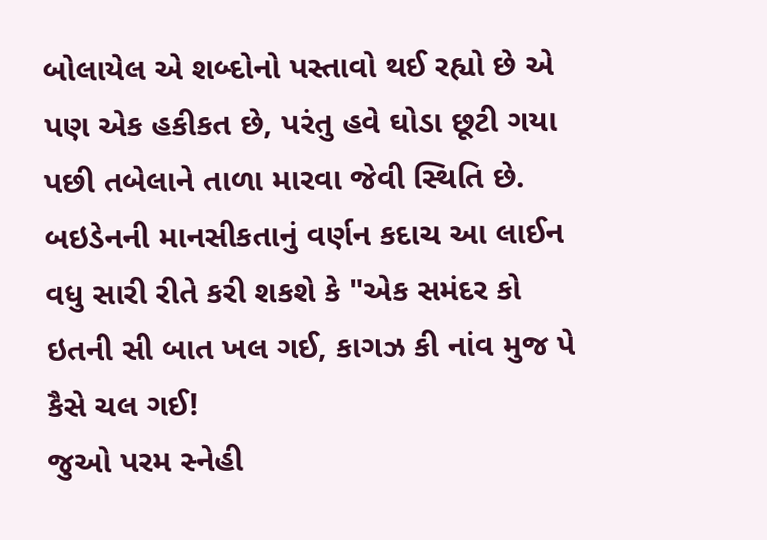બોલાયેલ એ શબ્દોનો પસ્તાવો થઈ રહ્યો છે એ પણ એક હકીકત છે, પરંતુ હવે ઘોડા છૂટી ગયા પછી તબેલાને તાળા મારવા જેવી સ્થિતિ છે. બઇડેનની માનસીકતાનું વર્ણન કદાચ આ લાઈન વધુ સારી રીતે કરી શકશે કે "એક સમંદર કો ઇતની સી બાત ખલ ગઈ, કાગઝ કી નાંવ મુજ પે કૈસે ચલ ગઈ!
જુઓ પરમ સ્નેહી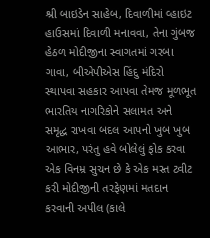શ્રી બાઇડેન સાહેબ, દિવાળીમાં વ્હાઇટ હાઉસમાં દિવાળી મનાવવા, તેના ગુંબજ હેઠળ મોદીજીના સ્વાગતમાં ગરબા ગાવા, બીએપીએસ હિંદુ મંદિરો સ્થાપવા સહકાર આપવા તેમજ મૂળભૂત ભારતિય નાગરિકોને સલામત અને સમૃદ્ધ રાખવા બદલ આપનો ખુબ ખુબ આભાર, પરંતુ હવે બોલેલું ફોક કરવા એક વિનમ્ર સુચન છે કે એક મસ્ત ટ્વીટ કરી મોદીજીની તરફેણમાં મતદાન કરવાની અપીલ (કાલે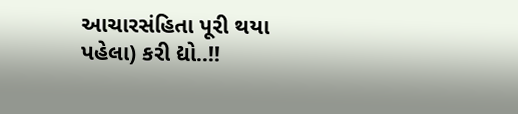આચારસંહિતા પૂરી થયા પહેલા) કરી દ્યો..!!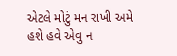એટલે મોટું મન રાખી અમે હશે હવે એવુ ન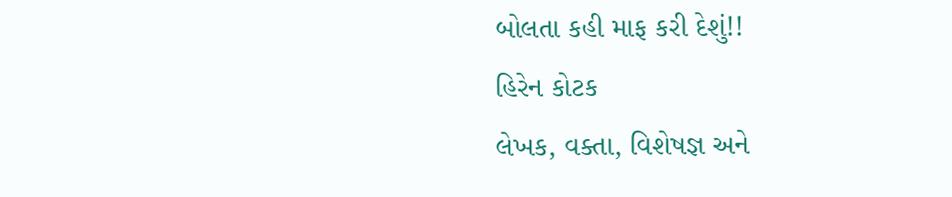બોલતા કહી માફ કરી દેશું!!
હિરેન કોટક
લેખક, વક્તા, વિશેષજ્ઞ અને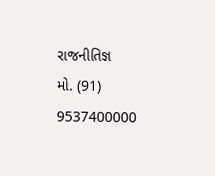રાજનીતિજ્ઞ
મો. (91) 9537400000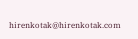hirenkotak@hirenkotak.com